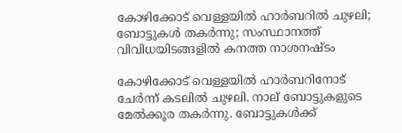കോഴിക്കോട് വെള്ളയില്‍ ഹാര്‍ബറില്‍ ചുഴലി; ബോട്ടുകള്‍ തകര്‍ന്നു; സംസ്ഥാനത്ത് വിവിധയിടങ്ങളില്‍ കനത്ത നാശനഷ്ടം

കോഴിക്കോട് വെള്ളയില്‍ ഹാര്‍ബറിനോട് ചേര്‍ന്ന് കടലില്‍ ചുഴലി. നാല് ബോട്ടുകളുടെ മേല്‍ക്കൂര തകര്‍ന്നു. ബോട്ടുകള്‍ക്ക്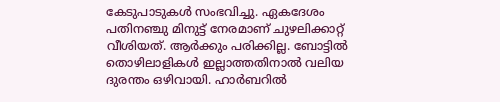കേടുപാടുകള്‍ സംഭവിച്ചു. ഏകദേശം പതിനഞ്ചു മിനുട്ട് നേരമാണ് ചുഴലിക്കാറ്റ് വീശിയത്. ആര്‍ക്കും പരിക്കില്ല. ബോട്ടില്‍ തൊഴിലാളികള്‍ ഇല്ലാത്തതിനാല്‍ വലിയ ദുരന്തം ഒഴിവായി. ഹാര്‍ബറില്‍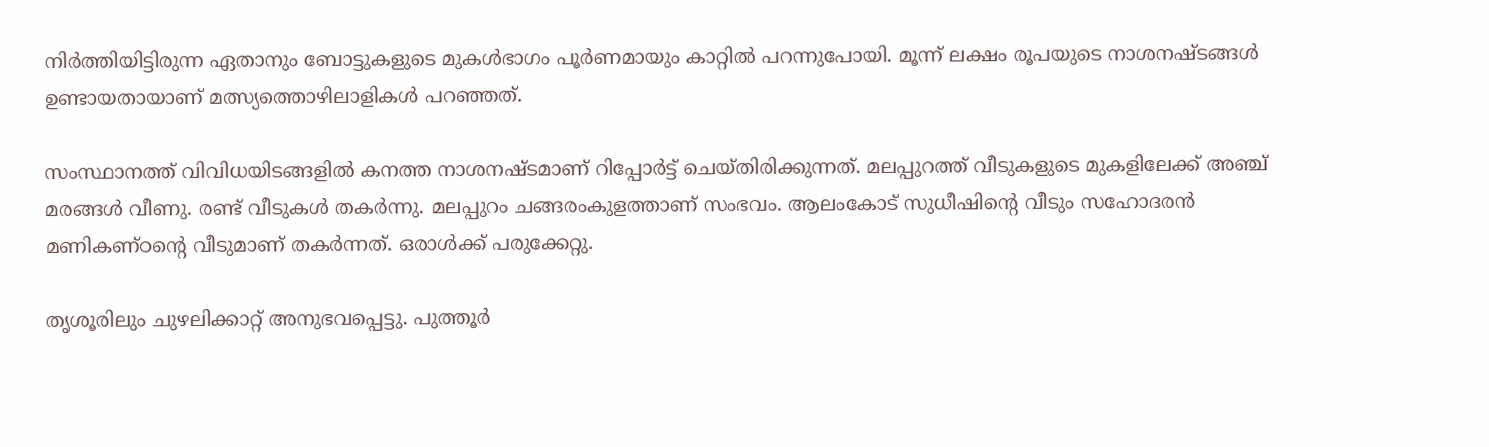നിര്‍ത്തിയിട്ടിരുന്ന ഏതാനും ബോട്ടുകളുടെ മുകള്‍ഭാഗം പൂര്‍ണമായും കാറ്റില്‍ പറന്നുപോയി. മൂന്ന് ലക്ഷം രൂപയുടെ നാശനഷ്ടങ്ങള്‍ ഉണ്ടായതായാണ് മത്സ്യത്തൊഴിലാളികള്‍ പറഞ്ഞത്.

സംസ്ഥാനത്ത് വിവിധയിടങ്ങളില്‍ കനത്ത നാശനഷ്ടമാണ് റിപ്പോര്‍ട്ട് ചെയ്തിരിക്കുന്നത്. മലപ്പുറത്ത് വീടുകളുടെ മുകളിലേക്ക് അഞ്ച് മരങ്ങള്‍ വീണു. രണ്ട് വീടുകള്‍ തകര്‍ന്നു. മലപ്പുറം ചങ്ങരംകുളത്താണ് സംഭവം. ആലംകോട് സുധീഷിന്റെ വീടും സഹോദരന്‍ മണികണ്ഠന്റെ വീടുമാണ് തകര്‍ന്നത്. ഒരാള്‍ക്ക് പരുക്കേറ്റു.

തൃശൂരിലും ചുഴലിക്കാറ്റ് അനുഭവപ്പെട്ടു. പുത്തൂര്‍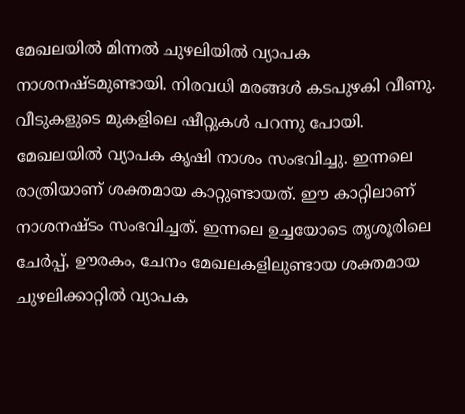മേഖലയില്‍ മിന്നല്‍ ചുഴലിയില്‍ വ്യാപക നാശനഷ്ടമുണ്ടായി. നിരവധി മരങ്ങള്‍ കടപുഴകി വീണു. വീടുകളുടെ മുകളിലെ ഷീറ്റുകള്‍ പറന്നു പോയി. മേഖലയില്‍ വ്യാപക കൃഷി നാശം സംഭവിച്ചു. ഇന്നലെ രാത്രിയാണ് ശക്തമായ കാറ്റുണ്ടായത്. ഈ കാറ്റിലാണ് നാശനഷ്ടം സംഭവിച്ചത്. ഇന്നലെ ഉച്ചയോടെ തൃശൂരിലെ ചേര്‍പ്പ്, ഊരകം, ചേനം മേഖലകളിലുണ്ടായ ശക്തമായ ചുഴലിക്കാറ്റില്‍ വ്യാപക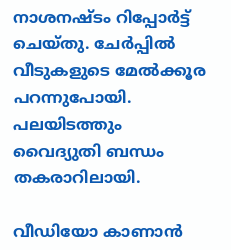നാശനഷ്ടം റിപ്പോര്‍ട്ട് ചെയ്തു. ചേര്‍പ്പില്‍ വീടുകളുടെ മേല്‍ക്കൂര പറന്നുപോയി. പലയിടത്തും വൈദ്യുതി ബന്ധം തകരാറിലായി.

വീഡിയോ കാണാന്‍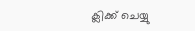ക്ലിക്ക് ചെയ്യു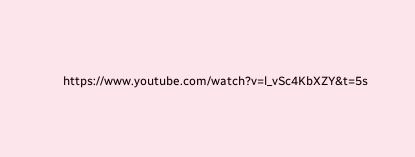https://www.youtube.com/watch?v=l_vSc4KbXZY&t=5s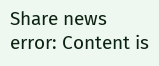Share news
error: Content is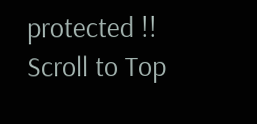protected !!
Scroll to Top